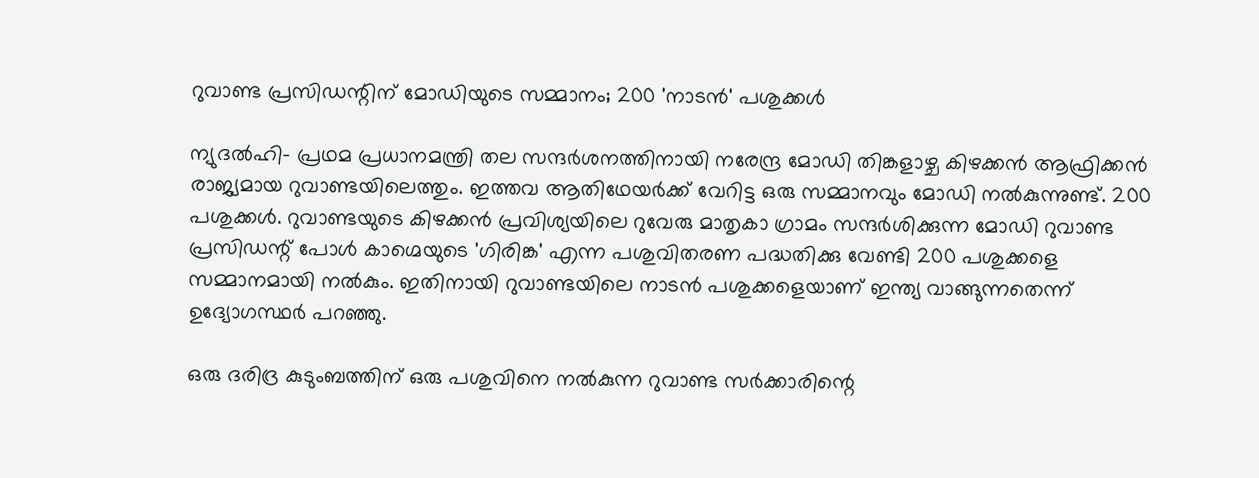റുവാണ്ട പ്രസിഡന്റിന് മോഡിയുടെ സമ്മാനം; 200 'നാടന്‍' പശുക്കള്‍

ന്യുദല്‍ഹി- പ്രഥമ പ്രധാനമന്ത്രി തല സന്ദര്‍ശനത്തിനായി നരേന്ദ്ര മോഡി തിങ്കളാഴ്ച കിഴക്കന്‍ ആഫ്രിക്കന്‍ രാജ്യമായ റുവാണ്ടയിലെത്തും. ഇത്തവ ആതിഥേയര്‍ക്ക് വേറിട്ട ഒരു സമ്മാനവും മോഡി നല്‍കുന്നുണ്ട്. 200 പശുക്കള്‍. റുവാണ്ടയുടെ കിഴക്കന്‍ പ്രവിശ്യയിലെ റുവേരു മാതൃകാ ഗ്രാമം സന്ദര്‍ശിക്കുന്ന മോഡി റുവാണ്ട പ്രസിഡന്റ് പോള്‍ കാഗ്മെയുടെ 'ഗിരിങ്ക' എന്ന പശുവിതരണ പദ്ധതിക്കു വേണ്ടി 200 പശുക്കളെ സമ്മാനമായി നല്‍കും. ഇതിനായി റുവാണ്ടയിലെ നാടന്‍ പശുക്കളെയാണ് ഇന്ത്യ വാങ്ങുന്നതെന്ന് ഉദ്യോഗസ്ഥര്‍ പറഞ്ഞു.

ഒരു ദരിദ്ര കുടുംബത്തിന് ഒരു പശുവിനെ നല്‍കുന്ന റുവാണ്ട സര്‍ക്കാരിന്റെ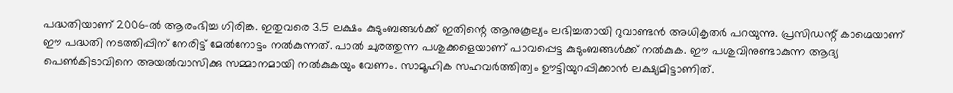പദ്ധതിയാണ് 2006-ല്‍ ആരംഭിച്ച ഗിരിങ്ക. ഇതുവരെ 3.5 ലക്ഷം കുടുംബങ്ങള്‍ക്ക് ഇതിന്റെ ആനുകൂല്യം ലഭിച്ചതായി റുവാണ്ടന്‍ അധികൃതര്‍ പറയുന്നു. പ്രസിഡന്റ് കാഗ്മെയാണ് ഈ പദ്ധതി നടത്തിപ്പിന് നേരിട്ട് മേല്‍നോട്ടം നല്‍കുന്നത്. പാല്‍ ചുരത്തുന്ന പശുക്കളെയാണ് പാവപ്പെട്ട കുടുംബങ്ങള്‍ക്ക് നല്‍കുക. ഈ പശുവിനുണ്ടാകുന്ന ആദ്യ പെണ്‍കിടാവിനെ അയല്‍വാസിക്കു സമ്മാനമായി നല്‍കുകയും വേണം. സാമൂഹിക സഹവര്‍ത്തിത്വം ഊട്ടിയുറപ്പിക്കാന്‍ ലക്ഷ്യമിട്ടാണിത്.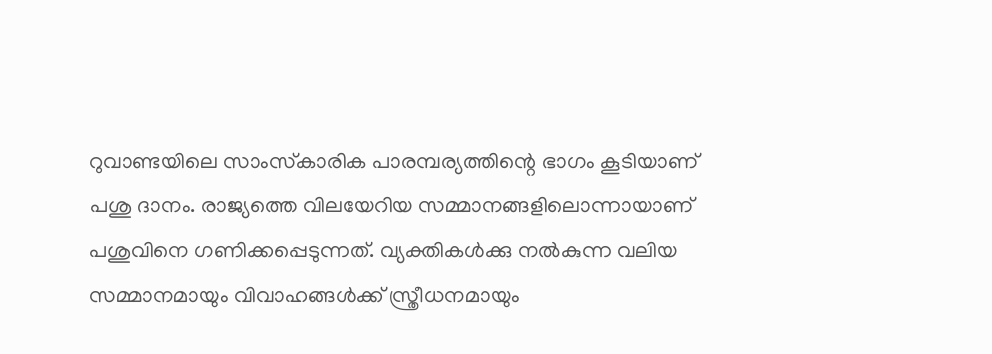റുവാണ്ടയിലെ സാംസ്‌കാരിക പാരമ്പര്യത്തിന്റെ ഭാഗം കൂടിയാണ് പശു ദാനം. രാജ്യത്തെ വിലയേറിയ സമ്മാനങ്ങളിലൊന്നായാണ് പശുവിനെ ഗണിക്കപ്പെടുന്നത്. വ്യക്തികള്‍ക്കു നല്‍കുന്ന വലിയ സമ്മാനമായും വിവാഹങ്ങള്‍ക്ക് സ്ത്രീധനമായും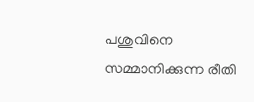പശുവിനെ സമ്മാനിക്കുന്ന രീതി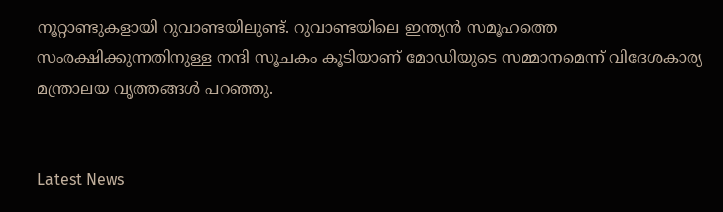നൂറ്റാണ്ടുകളായി റുവാണ്ടയിലുണ്ട്. റുവാണ്ടയിലെ ഇന്ത്യന്‍ സമൂഹത്തെ സംരക്ഷിക്കുന്നതിനുള്ള നന്ദി സൂചകം കൂടിയാണ് മോഡിയുടെ സമ്മാനമെന്ന് വിദേശകാര്യ മന്ത്രാലയ വൃത്തങ്ങള്‍ പറഞ്ഞു.


Latest News